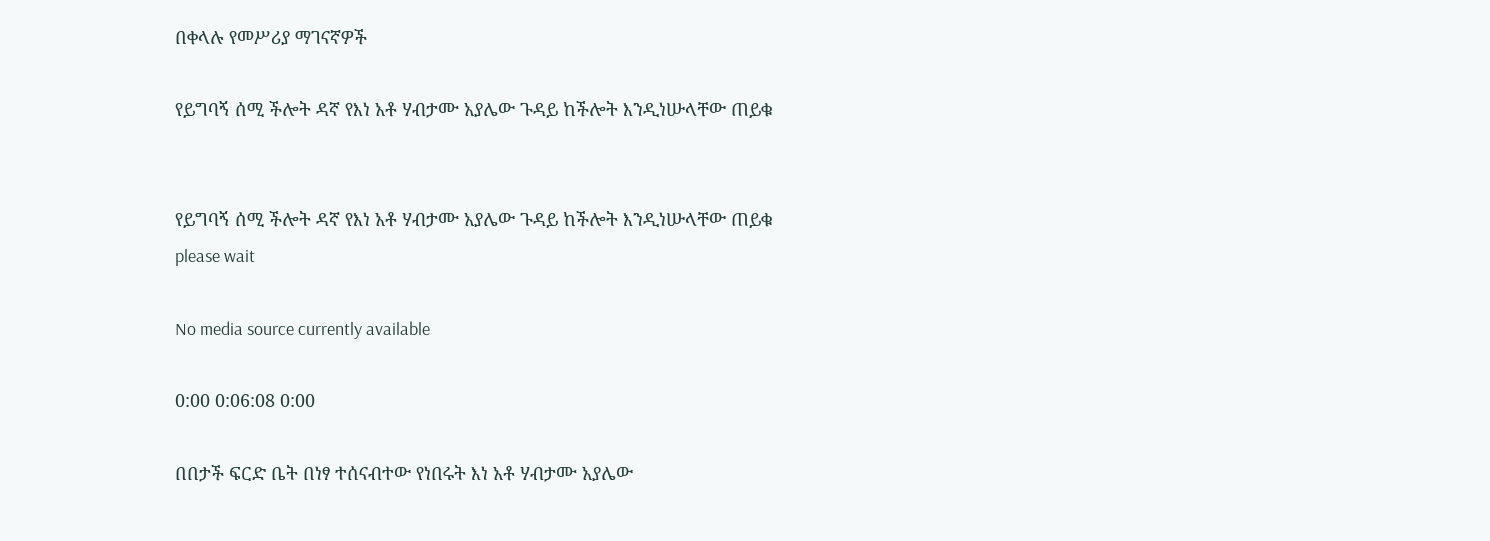በቀላሉ የመሥሪያ ማገናኛዎች

የይግባኝ ሰሚ ችሎት ዳኛ የእነ አቶ ሃብታሙ አያሌው ጉዳይ ከችሎት እንዲነሡላቸው ጠይቁ


የይግባኝ ሰሚ ችሎት ዳኛ የእነ አቶ ሃብታሙ አያሌው ጉዳይ ከችሎት እንዲነሡላቸው ጠይቁ
please wait

No media source currently available

0:00 0:06:08 0:00

በበታች ፍርድ ቤት በነፃ ተሰናብተው የነበሩት እነ አቶ ሃብታሙ አያሌው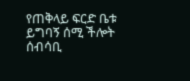የጠቅላይ ፍርድ ቤቱ ይግባኝ ሰሚ ችሎት ሰብሳቢ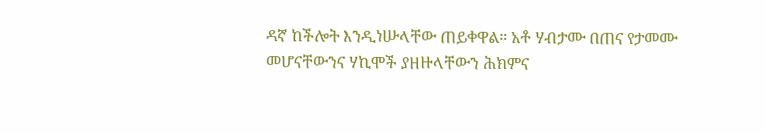ዳኛ ከችሎት እንዲነሡላቸው ጠይቀዋል። አቶ ሃብታሙ በጠና የታመሙ መሆናቸውንና ሃኪሞች ያዘዙላቸውን ሕክምና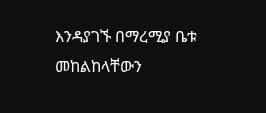እንዳያገኙ በማረሚያ ቤቱ መከልከላቸውን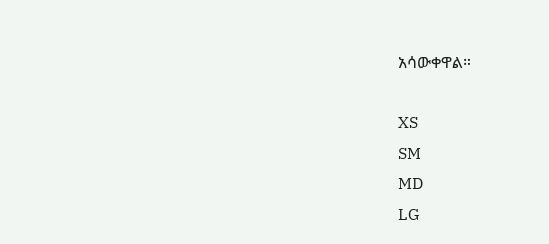አሳውቀዋል።

XS
SM
MD
LG